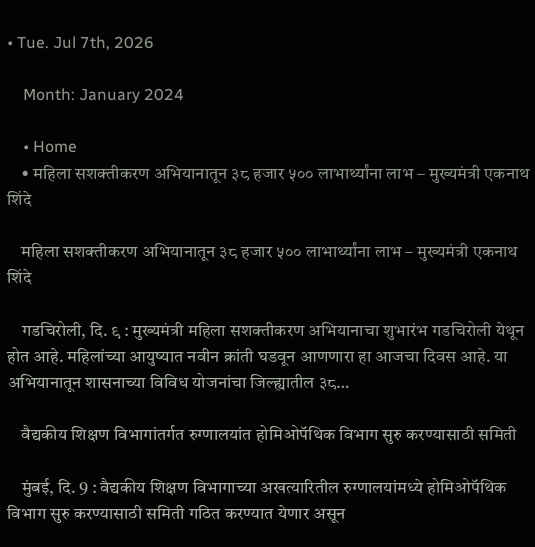• Tue. Jul 7th, 2026

    Month: January 2024

    • Home
    • महिला सशक्तीकरण अभियानातून ३८ हजार ५०० लाभार्थ्यांना लाभ – मुख्यमंत्री एकनाथ शिंदे

    महिला सशक्तीकरण अभियानातून ३८ हजार ५०० लाभार्थ्यांना लाभ – मुख्यमंत्री एकनाथ शिंदे

    गडचिरोली, दि. ९ : मुख्यमंत्री महिला सशक्तीकरण अभियानाचा शुभारंभ गडचिरोली येथून होत आहे. महिलांच्या आयुष्यात नवीन क्रांती घडवून आणणारा हा आजचा दिवस आहे. या अभियानातून शासनाच्या विविध योजनांचा जिल्ह्यातील ३८…

    वैद्यकीय शिक्षण विभागांतर्गत रुग्णालयांत होमिओपॅथिक विभाग सुरु करण्यासाठी समिती

    मुंबई, दि. 9 : वैद्यकीय शिक्षण विभागाच्या अखत्यारितील रुग्णालयांमध्ये होमिओपॅथिक विभाग सुरु करण्यासाठी समिती गठित करण्यात येणार असून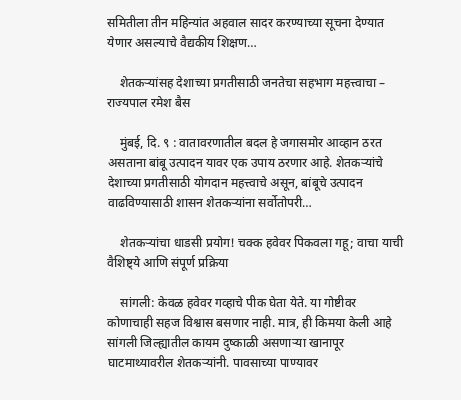समितीला तीन महिन्यांत अहवाल सादर करण्याच्या सूचना देण्यात येणार असल्याचे वैद्यकीय शिक्षण…

    शेतकऱ्यांसह देशाच्या प्रगतीसाठी जनतेचा सहभाग महत्त्वाचा – राज्यपाल रमेश बैस

    मुंबई, दि. ९ : वातावरणातील बदल हे जगासमोर आव्हान ठरत असताना बांबू उत्पादन यावर एक उपाय ठरणार आहे. शेतकऱ्यांचे देशाच्या प्रगतीसाठी योगदान महत्त्वाचे असून, बांबूचे उत्पादन वाढविण्यासाठी शासन शेतकऱ्यांना सर्वोतोपरी…

    शेतकऱ्यांचा धाडसी प्रयोग! चक्क हवेवर पिकवला गहू; वाचा याची वैशिष्ट्ये आणि संपूर्ण प्रक्रिया

    सांगली: केवळ हवेवर गव्हाचे पीक घेता येते. या गोष्टीवर कोणाचाही सहज विश्वास बसणार नाही. मात्र, ही किमया केली आहे सांगली जिल्ह्यातील कायम दुष्काळी असणाऱ्या खानापूर घाटमाथ्यावरील शेतकऱ्यांनी. पावसाच्या पाण्यावर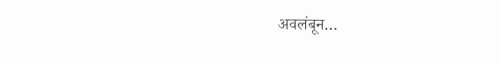अवलंबून…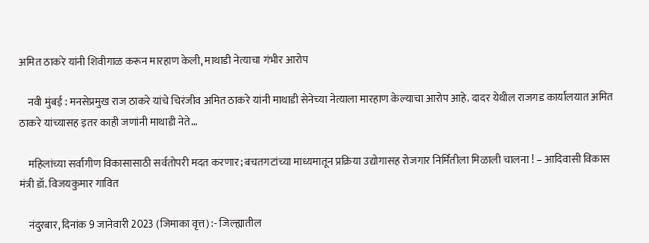अमित ठाकरे यांनी शिवीगाळ करून मारहाण केली, माथाडी नेत्याचा गंभीर आरोप

    नवी मुंबई : मनसेप्रमुख राज ठाकरे यांचे चिरंजीव अमित ठाकरे यांनी माथाडी सेनेच्या नेत्याला मारहाण केल्याचा आरोप आहे. दादर येथील राजगड कार्यालयात अमित ठाकरे यांच्यासह इतर काही जणांनी माथाडी नेते…

    महिलांच्या सर्वांगीण विकासासाठी सर्वतोपरी मदत करणार; बचतगटांच्या माध्यमातून प्रक्रिया उद्योगासह रोजगार निर्मितीला मिळाली चालना ! – आदिवासी विकास मंत्री डॉ. विजयकुमार गावित

    नंदुरबार, दिनांक 9 जानेवारी 2023 (जिमाका वृत्त) :- जिल्ह्यातील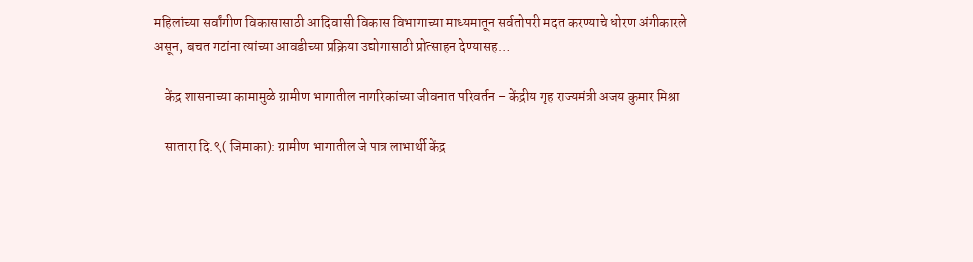महिलांच्या सर्वांगीण विकासासाठी आदिवासी विकास विभागाच्या माध्यमातून सर्वतोपरी मदत करण्याचे धोरण अंगीकारले असून, बचत गटांना त्यांच्या आवडीच्या प्रक्रिया उद्योगासाठी प्रोत्साहन देण्यासह…

    केंद्र शासनाच्या कामामुळे ग्रामीण भागातील नागरिकांच्या जीवनात परिवर्तन – केंद्रीय गृह राज्यमंत्री अजय कुमार मिश्रा

    सातारा दि.९( जिमाका): ग्रामीण भागातील जे पात्र लाभार्थी केंद्र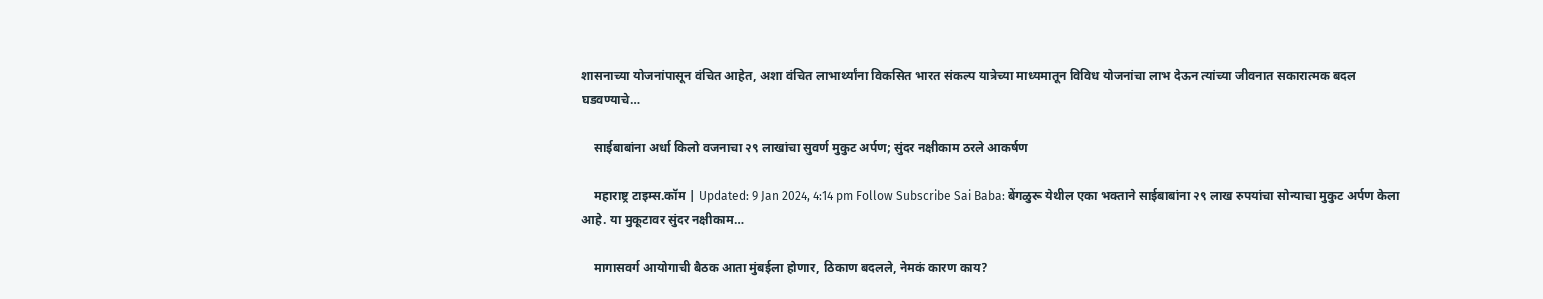शासनाच्या योजनांपासून वंचित आहेत, अशा वंचित लाभार्थ्यांना विकसित भारत संकल्प यात्रेच्या माध्यमातून विविध योजनांचा लाभ देऊन त्यांच्या जीवनात सकारात्मक बदल घडवण्याचे…

    साईबाबांना अर्धा किलो वजनाचा २९ लाखांचा सुवर्ण मुकुट अर्पण; सुंदर नक्षीकाम ठरले आकर्षण

    महाराष्ट्र टाइम्स.कॉम | Updated: 9 Jan 2024, 4:14 pm Follow Subscribe Sai Baba: बेंगळुरू येथील एका भक्ताने साईबाबांना २९ लाख रुपयांचा सोन्याचा मुकुट अर्पण केला आहे. या मुकूटावर सुंदर नक्षीकाम…

    मागासवर्ग आयोगाची बैठक आता मुंबईला होणार, ठिकाण बदलले, नेमकं कारण काय?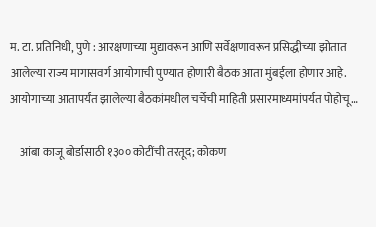म. टा. प्रतिनिधी, पुणे : आरक्षणाच्या मुद्यावरून आणि सर्वेक्षणावरून प्रसिद्धीच्या झोतात आलेल्या राज्य मागासवर्ग आयोगाची पुण्यात होणारी बैठक आता मुंबईला होणार आहे. आयोगाच्या आतापर्यंत झालेल्या बैठकांमधील चर्चेची माहिती प्रसारमाध्यमांपर्यत पोहोचू…

    आंबा काजू बोर्डासाठी १३०० कोटींची तरतूद; कोकण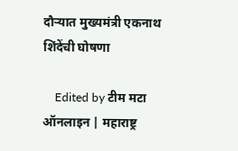दौऱ्यात मुख्यमंत्री एकनाथ शिंदेंची घोषणा

    Edited by टीम मटा ऑनलाइन | महाराष्ट्र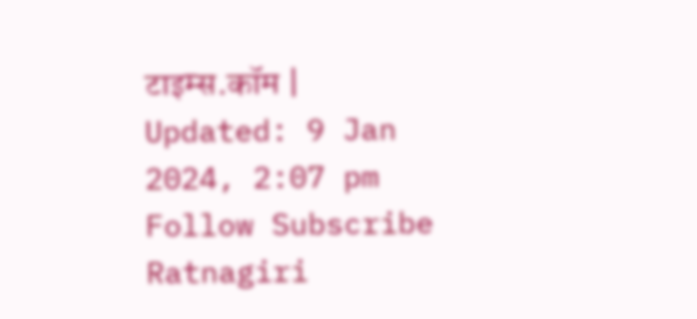टाइम्स.कॉम | Updated: 9 Jan 2024, 2:07 pm Follow Subscribe Ratnagiri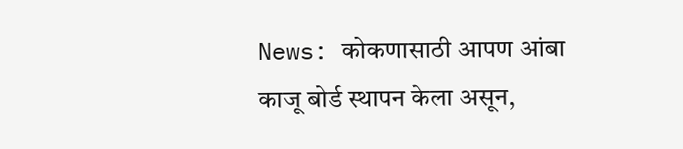News: कोकणासाठी आपण आंबा काजू बोर्ड स्थापन केला असून,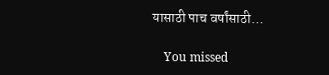यासाठी पाच वर्षांसाठी…

    You missed